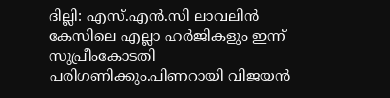ദില്ലി: എസ്.എൻ.സി ലാവലിൻ കേസിലെ എല്ലാ ഹര്‍ജികളും ഇന്ന് സുപ്രീംകോടതി പരിഗണിക്കും.പിണറായി വിജയൻ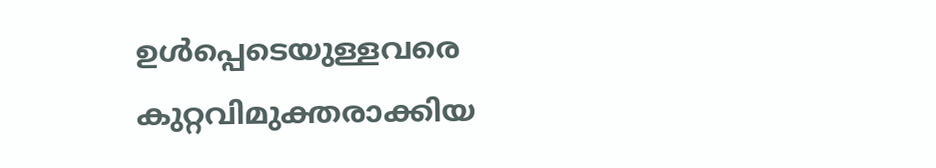ഉൾപ്പെടെയുള്ളവരെ കുറ്റവിമുക്തരാക്കിയ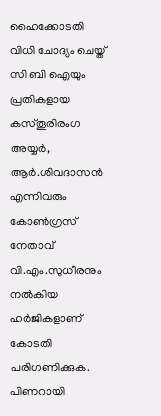ഹൈക്കോടതി വിധി ചോദ്യം ചെയ്ത് സി ബി ഐയും പ്രതികളായ കസ്തൂരിരംഗ അയ്യര്‍, ആര്‍.ശിവദാസൻ എന്നിവരും കോണ്‍ഗ്രസ് നേതാവ് വി.എം.സുധീരനും നൽകിയ ഹര്‍ജികളാണ് കോടതി പരിഗണിക്കുക. പിണറായി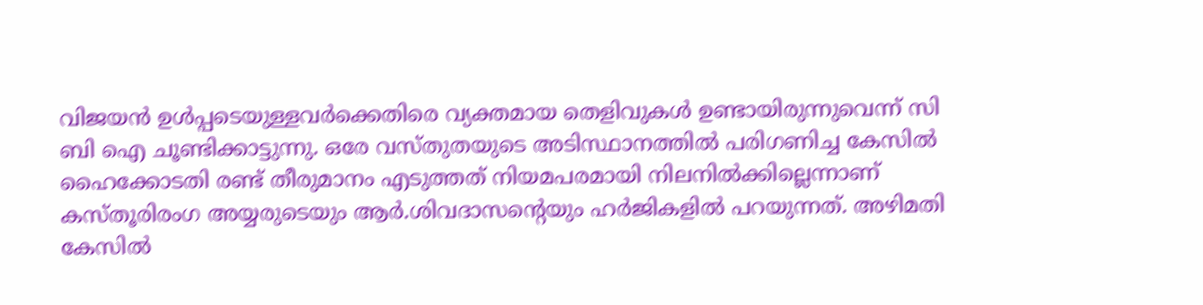വിജയൻ ഉൾപ്പടെയുള്ളവര്‍ക്കെതിരെ വ്യക്തമായ തെളിവുകൾ ഉണ്ടായിരുന്നുവെന്ന് സി ബി ഐ ചൂണ്ടിക്കാട്ടുന്നു. ഒരേ വസ്തുതയുടെ അടിസ്ഥാനത്തിൽ പരിഗണിച്ച കേസിൽ ഹൈക്കോടതി രണ്ട് തീരുമാനം എടുത്തത് നിയമപരമായി നിലനിൽക്കില്ലെന്നാണ് കസ്തൂരിരംഗ അയ്യരുടെയും ആര്‍.ശിവദാസന്റെയും ഹര്‍ജികളിൽ പറയുന്നത്. അഴിമതി കേസിൽ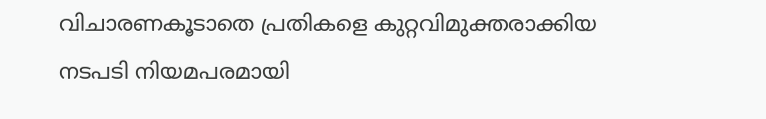വിചാരണകൂടാതെ പ്രതികളെ കുറ്റവിമുക്തരാക്കിയ നടപടി നിയമപരമായി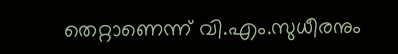തെറ്റാണെന്ന് വി.എം.സുധീരനും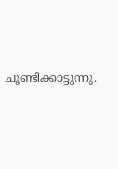ചൂണ്ടിക്കാട്ടുന്നു.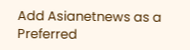Add Asianetnews as a Preferred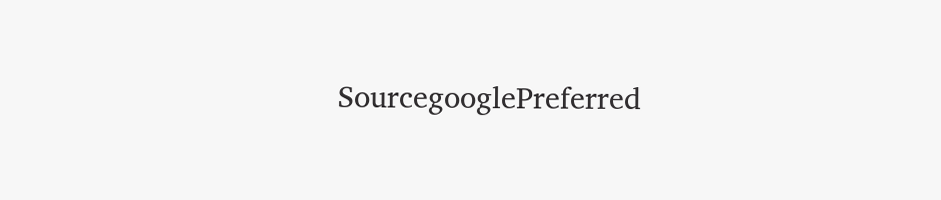SourcegooglePreferred